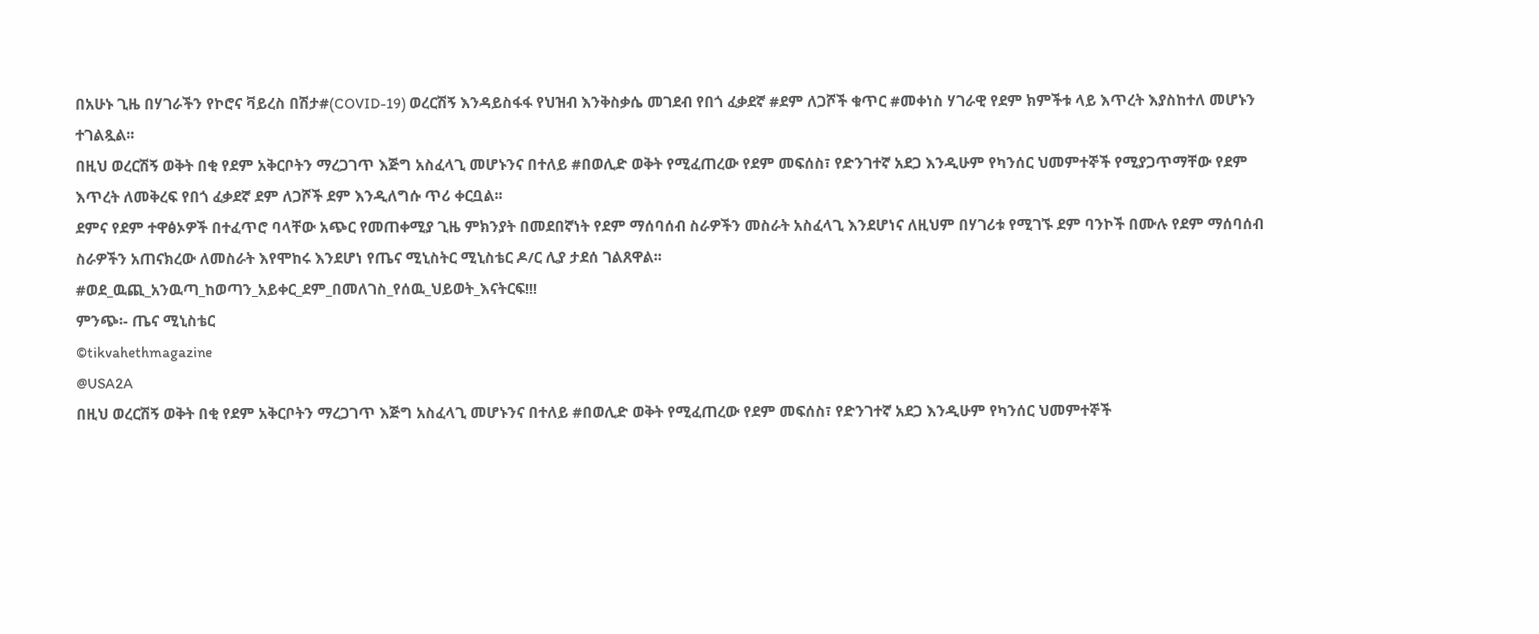በአሁኑ ጊዜ በሃገራችን የኮሮና ቫይረስ በሽታ#(COVID-19) ወረርሽኝ እንዳይስፋፋ የህዝብ እንቅስቃሴ መገደብ የበጎ ፈቃደኛ #ደም ለጋሾች ቁጥር #መቀነስ ሃገራዊ የደም ክምችቱ ላይ እጥረት እያስከተለ መሆኑን ተገልጿል፡፡
በዚህ ወረርሽኝ ወቅት በቂ የደም አቅርቦትን ማረጋገጥ እጅግ አስፈላጊ መሆኑንና በተለይ #በወሊድ ወቅት የሚፈጠረው የደም መፍሰስ፣ የድንገተኛ አደጋ እንዲሁም የካንሰር ህመምተኞች የሚያጋጥማቸው የደም እጥረት ለመቅረፍ የበጎ ፈቃደኛ ደም ለጋሾች ደም እንዲለግሱ ጥሪ ቀርቧል፡፡
ደምና የደም ተዋፅኦዎች በተፈጥሮ ባላቸው አጭር የመጠቀሚያ ጊዜ ምክንያት በመደበኛነት የደም ማሰባሰብ ስራዎችን መስራት አስፈላጊ እንደሆነና ለዚህም በሃገሪቱ የሚገኙ ደም ባንኮች በሙሉ የደም ማሰባሰብ ስራዎችን አጠናክረው ለመስራት እየሞከሩ እንደሆነ የጤና ሚኒስትር ሚኒስቴር ዶ/ር ሊያ ታደሰ ገልጸዋል፡፡
#ወደ_ዉጪ_አንዉጣ_ከወጣን_አይቀር_ደም_በመለገስ_የሰዉ_ህይወት_እናትርፍ!!!
ምንጭ፡- ጤና ሚኒስቴር
©tikvahethmagazine
@USA2A
በዚህ ወረርሽኝ ወቅት በቂ የደም አቅርቦትን ማረጋገጥ እጅግ አስፈላጊ መሆኑንና በተለይ #በወሊድ ወቅት የሚፈጠረው የደም መፍሰስ፣ የድንገተኛ አደጋ እንዲሁም የካንሰር ህመምተኞች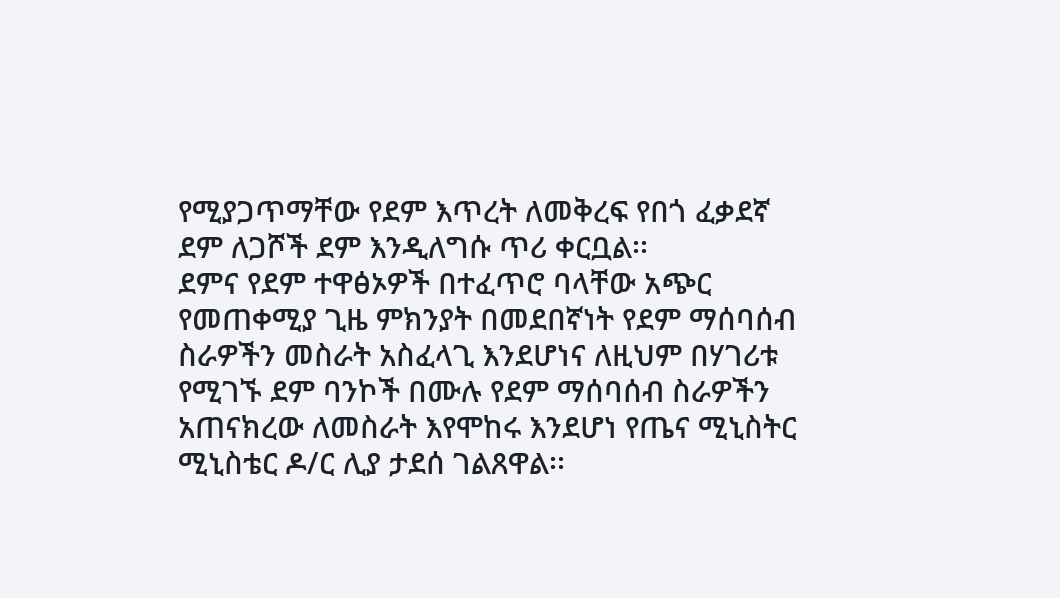የሚያጋጥማቸው የደም እጥረት ለመቅረፍ የበጎ ፈቃደኛ ደም ለጋሾች ደም እንዲለግሱ ጥሪ ቀርቧል፡፡
ደምና የደም ተዋፅኦዎች በተፈጥሮ ባላቸው አጭር የመጠቀሚያ ጊዜ ምክንያት በመደበኛነት የደም ማሰባሰብ ስራዎችን መስራት አስፈላጊ እንደሆነና ለዚህም በሃገሪቱ የሚገኙ ደም ባንኮች በሙሉ የደም ማሰባሰብ ስራዎችን አጠናክረው ለመስራት እየሞከሩ እንደሆነ የጤና ሚኒስትር ሚኒስቴር ዶ/ር ሊያ ታደሰ ገልጸዋል፡፡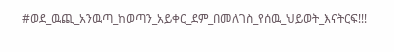#ወደ_ዉጪ_አንዉጣ_ከወጣን_አይቀር_ደም_በመለገስ_የሰዉ_ህይወት_እናትርፍ!!!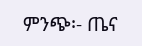ምንጭ፡- ጤና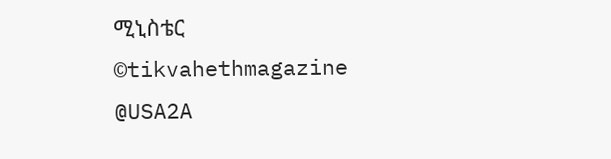ሚኒስቴር
©tikvahethmagazine
@USA2A